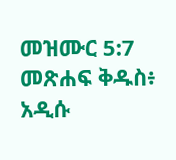መዝሙር 5:7 መጽሐፍ ቅዱስ፥ አዲሱ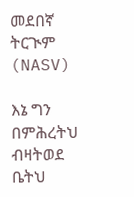መደበኛ ትርጒም (NASV)

እኔ ግን በምሕረትህ ብዛትወደ ቤትህ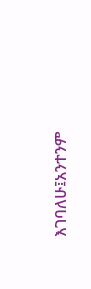እገባለሁ፤አንተንም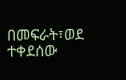በመፍራት፣ወደ ተቀደሰው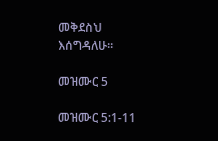መቅደስህ እሰግዳለሁ።

መዝሙር 5

መዝሙር 5:1-11